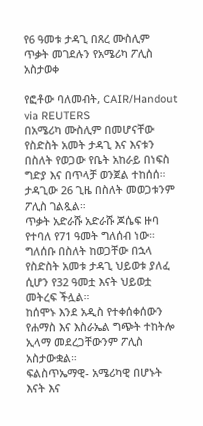የ6 ዓመቱ ታዳጊ በጸረ ሙስሊም ጥቃት መገደሉን የአሜሪካ ፖሊስ አስታወቀ

የፎቶው ባለመብት, CAIR/Handout via REUTERS
በአሜሪካ ሙስሊም በመሆናቸው የስድስት አመት ታዳጊ እና እናቱን በስለት የወጋው የቤት አከራይ በነፍስ ግድያ እና በጥላቻ ወንጀል ተከሰሰ።
ታዳጊው 26 ጊዜ በስለት መወጋቱንም ፖሊስ ገልጿል።
ጥቃት አድራሹ አድራሹ ጆሴፍ ዙባ የተባለ የ71 ዓመት ግለሰብ ነው።
ግለሰቡ በስለት ከወጋቸው በኋላ የስድስት አመቱ ታዳጊ ህይወቱ ያለፈ ሲሆን የ32 ዓመቷ እናት ህይወቷ መትረፍ ችሏል።
ከሰሞኑ እንደ አዲስ የተቀሰቀሰውን የሐማስ እና እስራኤል ግጭት ተከትሎ ኢላማ መደረጋቸውንም ፖሊስ አስታውቋል።
ፍልስጥኤማዊ- አሜሪካዊ በሆኑት እናት እና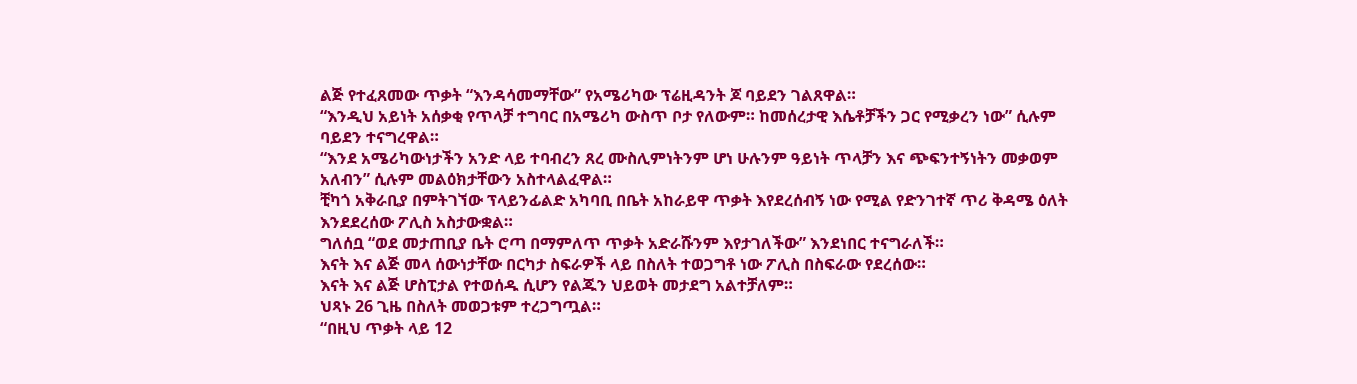ልጅ የተፈጸመው ጥቃት “እንዳሳመማቸው” የአሜሪካው ፕሬዚዳንት ጆ ባይደን ገልጸዋል።
“እንዲህ አይነት አሰቃቂ የጥላቻ ተግባር በአሜሪካ ውስጥ ቦታ የለውም። ከመሰረታዊ እሴቶቻችን ጋር የሚቃረን ነው” ሲሉም ባይደን ተናግረዋል።
“እንደ አሜሪካውነታችን አንድ ላይ ተባብረን ጸረ ሙስሊምነትንም ሆነ ሁሉንም ዓይነት ጥላቻን እና ጭፍንተኝነትን መቃወም አለብን” ሲሉም መልዕክታቸውን አስተላልፈዋል።
ቺካጎ አቅራቢያ በምትገኘው ፕላይንፊልድ አካባቢ በቤት አከራይዋ ጥቃት እየደረሰብኝ ነው የሚል የድንገተኛ ጥሪ ቅዳሜ ዕለት እንደደረሰው ፖሊስ አስታውቋል።
ግለሰቧ “ወደ መታጠቢያ ቤት ሮጣ በማምለጥ ጥቃት አድራሹንም እየታገለችው” እንደነበር ተናግራለች።
እናት እና ልጅ መላ ሰውነታቸው በርካታ ስፍራዎች ላይ በስለት ተወጋግቶ ነው ፖሊስ በስፍራው የደረሰው።
እናት እና ልጅ ሆስፒታል የተወሰዱ ሲሆን የልጁን ህይወት መታደግ አልተቻለም።
ህጻኑ 26 ጊዜ በስለት መወጋቱም ተረጋግጧል።
“በዚህ ጥቃት ላይ 12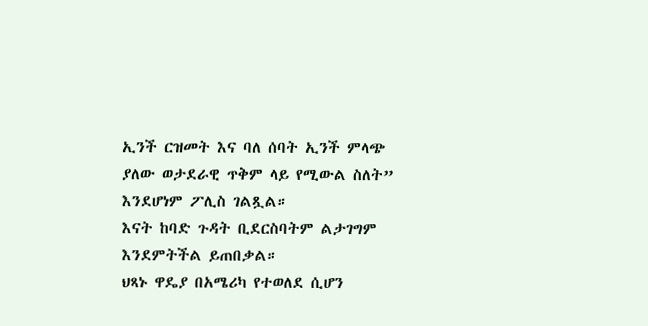ኢንች ርዝመት እና ባለ ሰባት ኢንች ምላጭ ያለው ወታደራዊ ጥቅም ላይ የሚውል ስለት” እንደሆነም ፖሊስ ገልጿል።
እናት ከባድ ጉዳት ቢደርስባትም ልታገግም እንደምትችል ይጠበቃል።
ህጻኑ ዋዴያ በአሜሪካ የተወለደ ሲሆን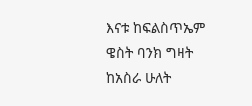እናቱ ከፍልስጥኤም ዌስት ባንክ ግዛት ከአስራ ሁለት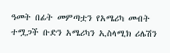ዓመት በፊት መምጣቷን የአሜሪካ መብት ተሟጋች ቡድን አሜሪካን ኢስላሚክ ሪሌሽን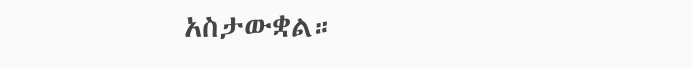አስታውቋል።